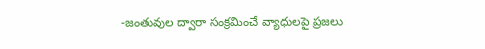-జంతువుల ద్వారా సంక్రమించే వ్యాధులపై ప్రజలు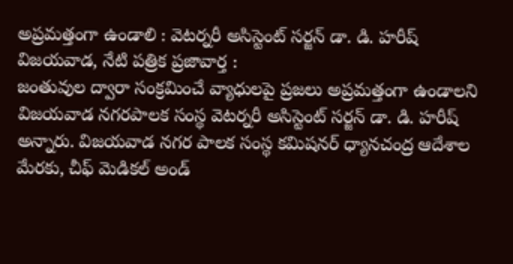అప్రమత్తంగా ఉండాలి : వెటర్నరీ అసిస్టెంట్ సర్జన్ డా. డి. హరీష్
విజయవాడ, నేటి పత్రిక ప్రజావార్త :
జంతువుల ద్వారా సంక్రమించే వ్యాధులపై ప్రజలు అప్రమత్తంగా ఉండాలని విజయవాడ నగరపాలక సంస్థ వెటర్నరీ అసిస్టెంట్ సర్జన్ డా. డి. హరీష్ అన్నారు. విజయవాడ నగర పాలక సంస్థ కమిషనర్ ధ్యానచంద్ర ఆదేశాల మేరకు, చీఫ్ మెడికల్ అండ్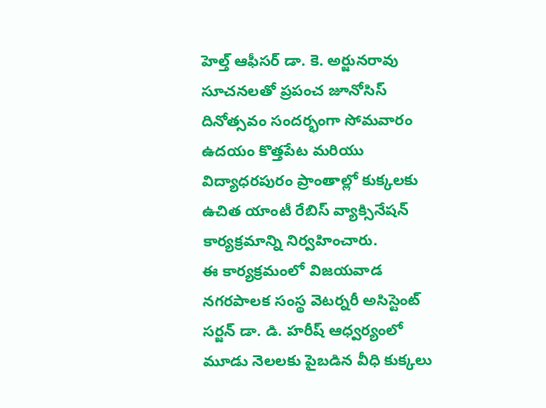హెల్త్ ఆఫీసర్ డా. కె. అర్జునరావు సూచనలతో ప్రపంచ జూనోసిస్ దినోత్సవం సందర్భంగా సోమవారం ఉదయం కొత్తపేట మరియు విద్యాధరపురం ప్రాంతాల్లో కుక్కలకు ఉచిత యాంటీ రేబిస్ వ్యాక్సినేషన్ కార్యక్రమాన్ని నిర్వహించారు.
ఈ కార్యక్రమంలో విజయవాడ నగరపాలక సంస్థ వెటర్నరీ అసిస్టెంట్ సర్జన్ డా. డి. హరీష్ ఆధ్వర్యంలో మూడు నెలలకు పైబడిన వీధి కుక్కలు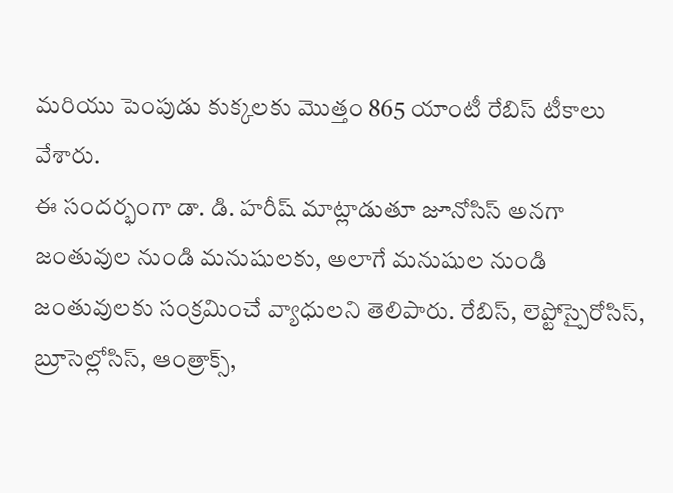మరియు పెంపుడు కుక్కలకు మొత్తం 865 యాంటీ రేబిస్ టీకాలు వేశారు.
ఈ సందర్భంగా డా. డి. హరీష్ మాట్లాడుతూ జూనోసిస్ అనగా జంతువుల నుండి మనుషులకు, అలాగే మనుషుల నుండి జంతువులకు సంక్రమించే వ్యాధులని తెలిపారు. రేబిస్, లెప్టోస్పైరోసిస్, బ్రూసెల్లోసిస్, ఆంత్రాక్స్,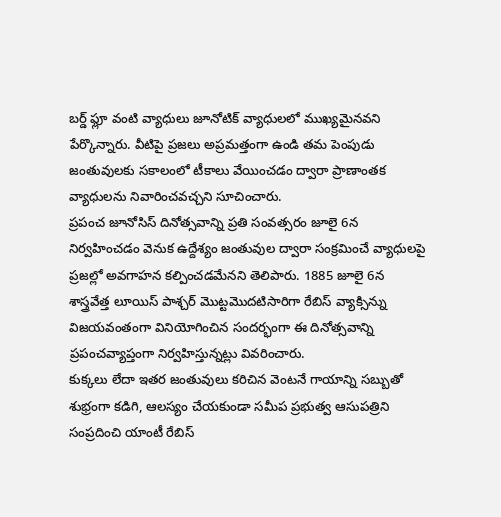బర్డ్ ఫ్లూ వంటి వ్యాధులు జూనోటిక్ వ్యాధులలో ముఖ్యమైనవని పేర్కొన్నారు. వీటిపై ప్రజలు అప్రమత్తంగా ఉండి తమ పెంపుడు జంతువులకు సకాలంలో టీకాలు వేయించడం ద్వారా ప్రాణాంతక వ్యాధులను నివారించవచ్చని సూచించారు.
ప్రపంచ జూనోసిస్ దినోత్సవాన్ని ప్రతి సంవత్సరం జూలై 6న నిర్వహించడం వెనుక ఉద్దేశ్యం జంతువుల ద్వారా సంక్రమించే వ్యాధులపై ప్రజల్లో అవగాహన కల్పించడమేనని తెలిపారు. 1885 జూలై 6న శాస్త్రవేత్త లూయిస్ పాశ్చర్ మొట్టమొదటిసారిగా రేబిస్ వ్యాక్సిన్ను విజయవంతంగా వినియోగించిన సందర్భంగా ఈ దినోత్సవాన్ని ప్రపంచవ్యాప్తంగా నిర్వహిస్తున్నట్లు వివరించారు.
కుక్కలు లేదా ఇతర జంతువులు కరిచిన వెంటనే గాయాన్ని సబ్బుతో శుభ్రంగా కడిగి, ఆలస్యం చేయకుండా సమీప ప్రభుత్వ ఆసుపత్రిని సంప్రదించి యాంటీ రేబిస్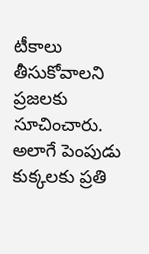టీకాలు తీసుకోవాలని ప్రజలకు సూచించారు. అలాగే పెంపుడు కుక్కలకు ప్రతి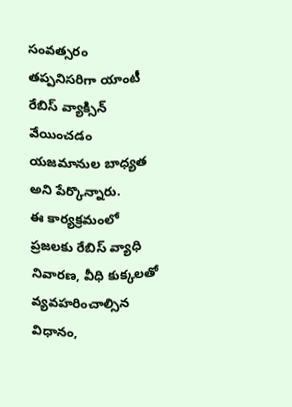సంవత్సరం తప్పనిసరిగా యాంటీ రేబిస్ వ్యాక్సిన్ వేయించడం యజమానుల బాధ్యత అని పేర్కొన్నారు.
ఈ కార్యక్రమంలో ప్రజలకు రేబిస్ వ్యాధి నివారణ, వీధి కుక్కలతో వ్యవహరించాల్సిన విధానం,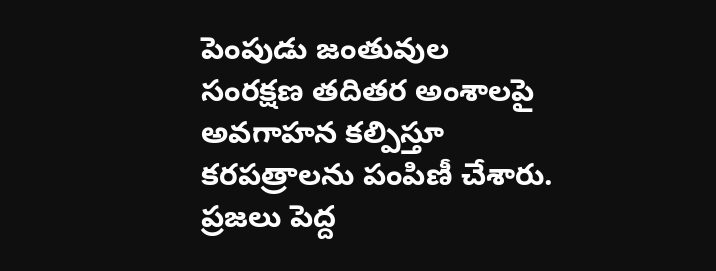పెంపుడు జంతువుల సంరక్షణ తదితర అంశాలపై అవగాహన కల్పిస్తూ కరపత్రాలను పంపిణీ చేశారు. ప్రజలు పెద్ద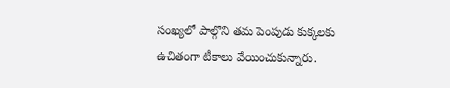సంఖ్యలో పాల్గొని తమ పెంపుడు కుక్కలకు ఉచితంగా టీకాలు వేయించుకున్నారు.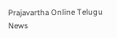Prajavartha Online Telugu News